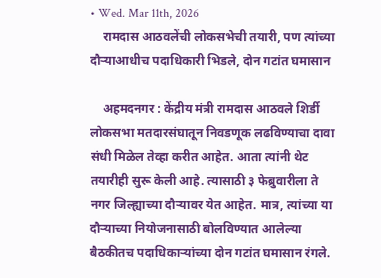• Wed. Mar 11th, 2026
    रामदास आठवलेंची लोकसभेची तयारी, पण त्यांच्या दौऱ्याआधीच पदाधिकारी भिडले, दोन गटांत घमासान

    अहमदनगर : केंद्रीय मंत्री रामदास आठवले शिर्डी लोकसभा मतदारसंघातून निवडणूक लढविण्याचा दावा संधी मिळेल तेव्हा करीत आहेत. आता त्यांनी थेट तयारीही सुरू केली आहे. त्यासाठी ३ फेब्रुवारीला ते नगर जिल्ह्याच्या दौऱ्यावर येत आहेत. मात्र, त्यांच्या या दौऱ्याच्या नियोजनासाठी बोलविण्यात आलेल्या बैठकीतच पदाधिकाऱ्यांच्या दोन गटांत घमासान रंगले.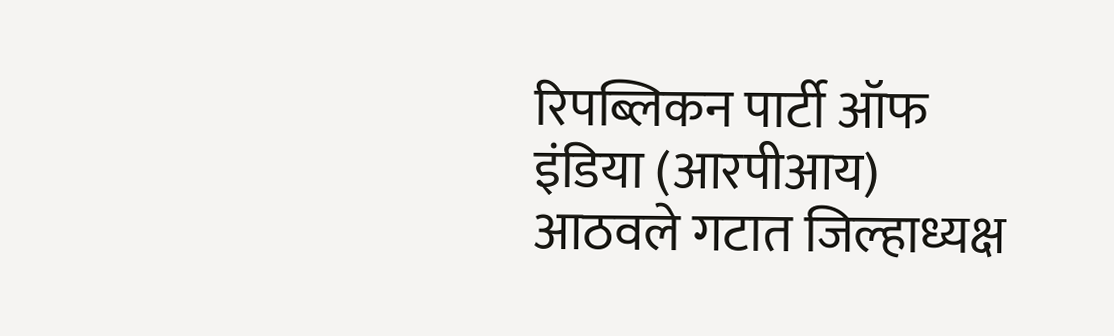रिपब्लिकन पार्टी ऑफ इंडिया (आरपीआय) आठवले गटात जिल्हाध्यक्ष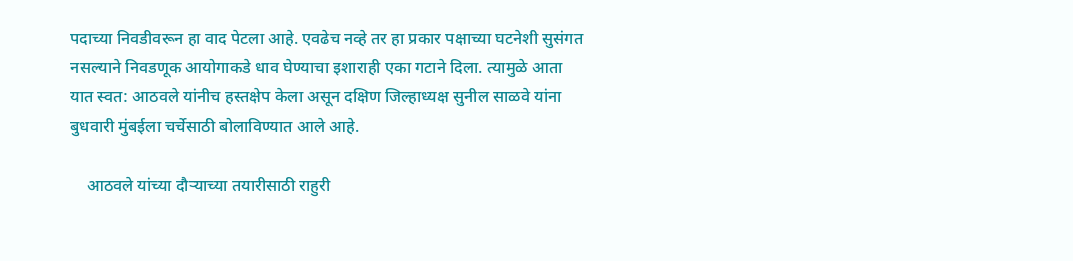पदाच्या निवडीवरून हा वाद पेटला आहे. एवढेच नव्हे तर हा प्रकार पक्षाच्या घटनेशी सुसंगत नसल्याने निवडणूक आयोगाकडे धाव घेण्याचा इशाराही एका गटाने दिला. त्यामुळे आता यात स्वत: आठवले यांनीच हस्तक्षेप केला असून दक्षिण जिल्हाध्यक्ष सुनील साळवे यांना बुधवारी मुंबईला चर्चेसाठी बोलाविण्यात आले आहे.

    आठवले यांच्या दौऱ्याच्या तयारीसाठी राहुरी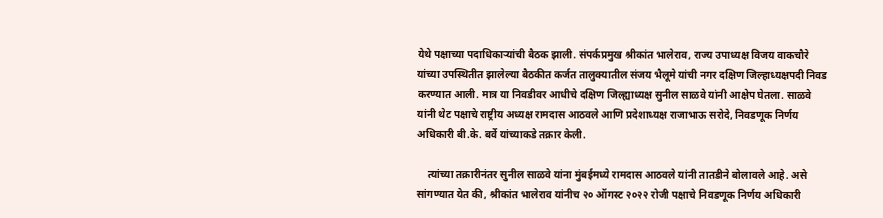येथे पक्षाच्या पदाधिकाऱ्यांची बैठक झाली. संपर्कप्रमुख श्रीकांत भालेराव, राज्य उपाध्यक्ष विजय वाकचौरे यांच्या उपस्थितीत झालेल्या बैठकीत कर्जत तालुक्यातील संजय भैलूमे यांची नगर दक्षिण जिल्हाध्यक्षपदी निवड करण्यात आली. मात्र या निवडीवर आधीचे दक्षिण जिल्ह्याध्यक्ष सुनील साळवे यांनी आक्षेप घेतला. साळवे यांनी थेट पक्षाचे राष्ट्रीय अध्यक्ष रामदास आठवले आणि प्रदेशाध्यक्ष राजाभाऊ सरोदे, निवडणूक निर्णय अधिकारी बी.के. बर्वे यांच्याकडे तक्रार केली.

    त्यांच्या तक्रारीनंतर सुनील साळवे यांना मुंबईमध्ये रामदास आठवले यांनी तातडीने बोलावले आहे. असे सांगण्यात येत की, श्रीकांत भालेराव यांनीच २० ऑगस्ट २०२२ रोजी पक्षाचे निवडणूक निर्णय अधिकारी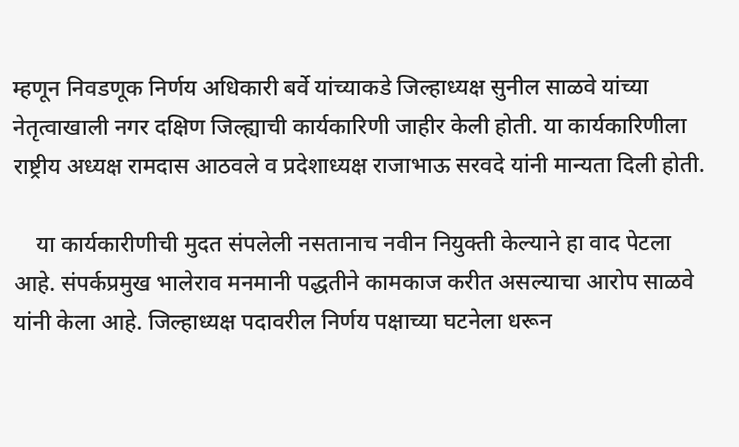म्हणून निवडणूक निर्णय अधिकारी बर्वे यांच्याकडे जिल्हाध्यक्ष सुनील साळवे यांच्या नेतृत्वाखाली नगर दक्षिण जिल्ह्याची कार्यकारिणी जाहीर केली होती. या कार्यकारिणीला राष्ट्रीय अध्यक्ष रामदास आठवले व प्रदेशाध्यक्ष राजाभाऊ सरवदे यांनी मान्यता दिली होती.

    या कार्यकारीणीची मुदत संपलेली नसतानाच नवीन नियुक्ती केल्याने हा वाद पेटला आहे. संपर्कप्रमुख भालेराव मनमानी पद्धतीने कामकाज करीत असल्याचा आरोप साळवे यांनी केला आहे. जिल्हाध्यक्ष पदावरील निर्णय पक्षाच्या घटनेला धरून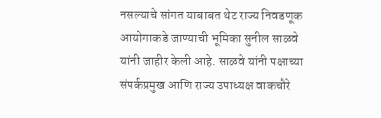नसल्याचे सांगत याबाबत थेट राज्य निवडणूक आयोगाकडे जाण्याची भूमिका सुनील साळवे यांनी जाहीर केली आहे. साळवे यांनी पक्षाच्या संपर्कप्रमुख आणि राज्य उपाध्यक्ष वाकचौरे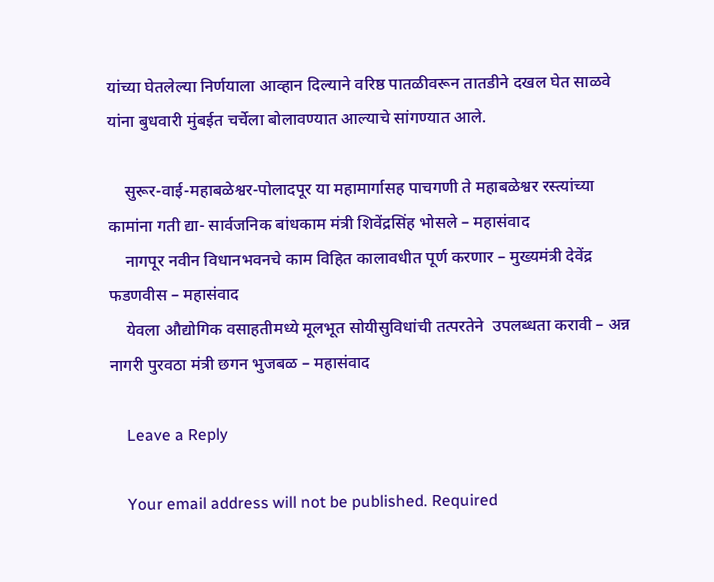यांच्या घेतलेल्या निर्णयाला आव्हान दिल्याने वरिष्ठ पातळीवरून तातडीने दखल घेत साळवे यांना बुधवारी मुंबईत चर्चेला बोलावण्यात आल्याचे सांगण्यात आले.

    सुरूर-वाई-महाबळेश्वर-पोलादपूर या महामार्गासह पाचगणी ते महाबळेश्वर रस्त्यांच्या कामांना गती द्या- सार्वजनिक बांधकाम मंत्री शिवेंद्रसिंह भोसले – महासंवाद
    नागपूर नवीन विधानभवनचे काम विहित कालावधीत पूर्ण करणार – मुख्यमंत्री देवेंद्र फडणवीस – महासंवाद
    येवला औद्योगिक वसाहतीमध्ये मूलभूत सोयीसुविधांची तत्परतेने  उपलब्धता करावी – अन्न नागरी पुरवठा मंत्री छगन भुजबळ – महासंवाद

    Leave a Reply

    Your email address will not be published. Required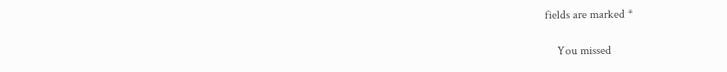fields are marked *

    You missed